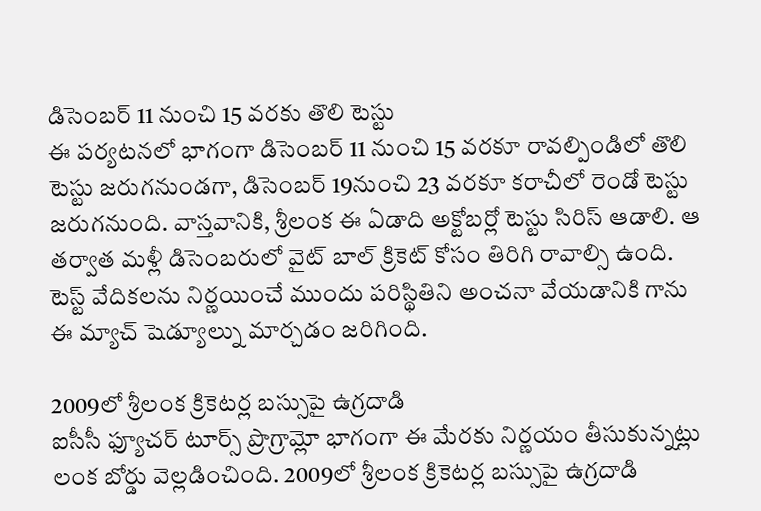డిసెంబర్ 11 నుంచి 15 వరకు తొలి టెస్టు
ఈ పర్యటనలో భాగంగా డిసెంబర్ 11 నుంచి 15 వరకూ రావల్పిండిలో తొలి టెస్టు జరుగనుండగా, డిసెంబర్ 19నుంచి 23 వరకూ కరాచీలో రెండో టెస్టు జరుగనుంది. వాస్తవానికి, శ్రీలంక ఈ ఏడాది అక్టోబర్లో టెస్టు సిరిస్ ఆడాలి. ఆ తర్వాత మళ్లీ డిసెంబరులో వైట్ బాల్ క్రికెట్ కోసం తిరిగి రావాల్సి ఉంది. టెస్ట్ వేదికలను నిర్ణయించే ముందు పరిస్థితిని అంచనా వేయడానికి గాను ఈ మ్యాచ్ షెడ్యూల్ను మార్చడం జరిగింది.

2009లో శ్రీలంక క్రికెటర్ల బస్సుపై ఉగ్రదాడి
ఐసీసీ ఫ్యూచర్ టూర్స్ ప్రొగ్రామ్లో భాగంగా ఈ మేరకు నిర్ణయం తీసుకున్నట్లు లంక బోర్డు వెల్లడించింది. 2009లో శ్రీలంక క్రికెటర్ల బస్సుపై ఉగ్రదాడి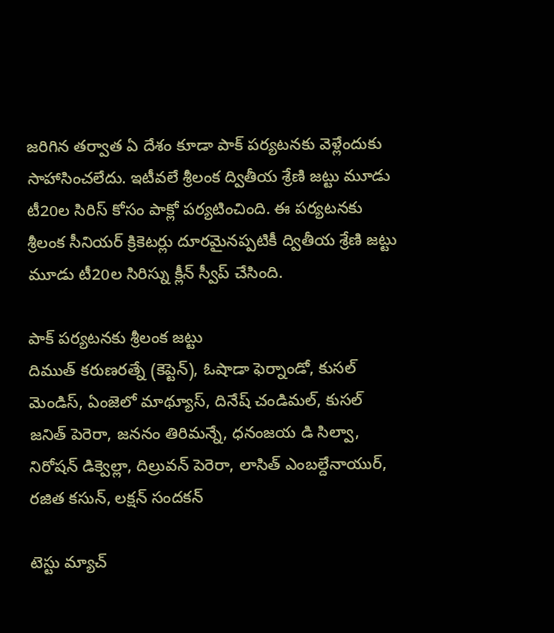జరిగిన తర్వాత ఏ దేశం కూడా పాక్ పర్యటనకు వెళ్లేందుకు సాహాసించలేదు. ఇటీవలే శ్రీలంక ద్వితీయ శ్రేణి జట్టు మూడు టీ20ల సిరిస్ కోసం పాక్లో పర్యటించింది. ఈ పర్యటనకు శ్రీలంక సీనియర్ క్రికెటర్లు దూరమైనప్పటికీ ద్వితీయ శ్రేణి జట్టు మూడు టీ20ల సిరిస్ను క్లీన్ స్వీప్ చేసింది.

పాక్ పర్యటనకు శ్రీలంక జట్టు
దిముత్ కరుణరత్నే (కెప్టెన్), ఓషాడా ఫెర్నాండో, కుసల్ మెండిస్, ఏంజెలో మాథ్యూస్, దినేష్ చండిమల్, కుసల్ జనిత్ పెరెరా, జననం తిరిమన్నే, ధనంజయ డి సిల్వా, నిరోషన్ డిక్వెల్లా, దిల్రువన్ పెరెరా, లాసిత్ ఎంబల్దేనాయుర్, రజిత కసున్, లక్షన్ సందకన్

టెస్టు మ్యాచ్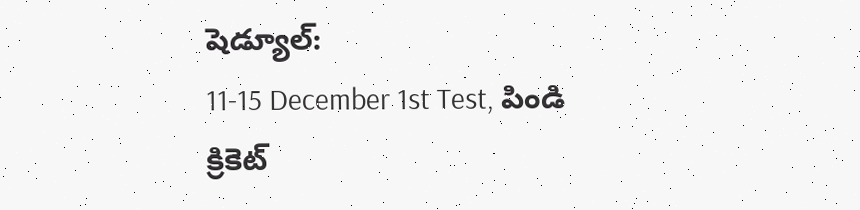షెడ్యూల్:
11-15 December 1st Test, పిండి క్రికెట్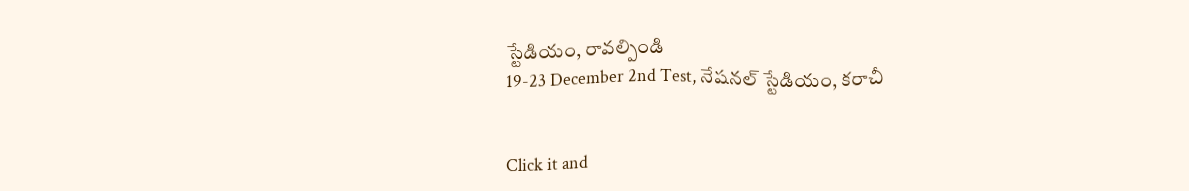స్టేడియం, రావల్పిండి
19-23 December 2nd Test, నేషనల్ స్టేడియం, కరాచీ


Click it and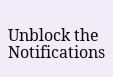Unblock the Notifications